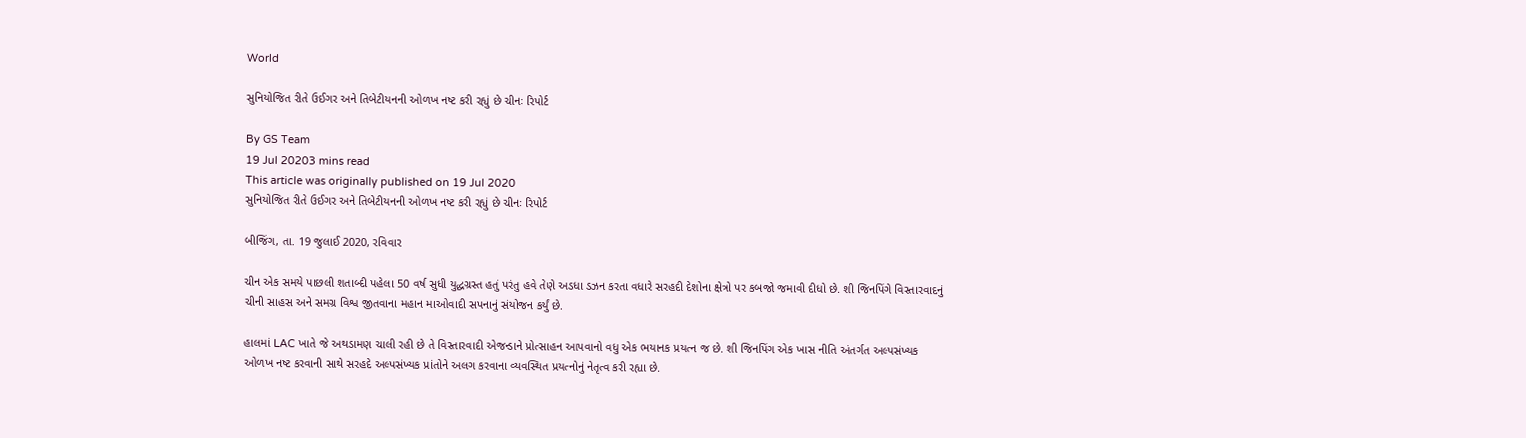World

સુનિયોજિત રીતે ઉઈગર અને તિબેટીયનની ઓળખ નષ્ટ કરી રહ્યું છે ચીનઃ રિપોર્ટ

By GS Team
19 Jul 20203 mins read
This article was originally published on 19 Jul 2020
સુનિયોજિત રીતે ઉઈગર અને તિબેટીયનની ઓળખ નષ્ટ કરી રહ્યું છે ચીનઃ રિપોર્ટ

બીજિંગ, તા. 19 જુલાઈ 2020, રવિવાર

ચીન એક સમયે પાછલી શતાબ્દી પહેલા 50 વર્ષ સુધી યુદ્ધગ્રસ્ત હતું પરંતુ હવે તેણે અડધા ડઝન કરતા વધારે સરહદી દેશોના ક્ષેત્રો પર કબજો જમાવી દીધો છે. શી જિનપિંગે વિસ્તારવાદનું ચીની સાહસ અને સમગ્ર વિશ્વ જીતવાના મહાન માઓવાદી સપનાનું સંયોજન કર્યું છે.

હાલમાં LAC ખાતે જે અથડામણ ચાલી રહી છે તે વિસ્તારવાદી એજન્ડાને પ્રોત્સાહન આપવાનો વધુ એક ભયાનક પ્રયત્ન જ છે. શી જિનપિંગ એક ખાસ નીતિ અંતર્ગત અલ્પસંખ્યક ઓળખ નષ્ટ કરવાની સાથે સરહદે અલ્પસંખ્યક પ્રાંતોને અલગ કરવાના વ્યવસ્થિત પ્રયત્નોનું નેતૃત્વ કરી રહ્યા છે.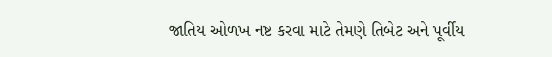જાતિય ઓળખ નષ્ટ કરવા માટે તેમણે તિબેટ અને પૂર્વીય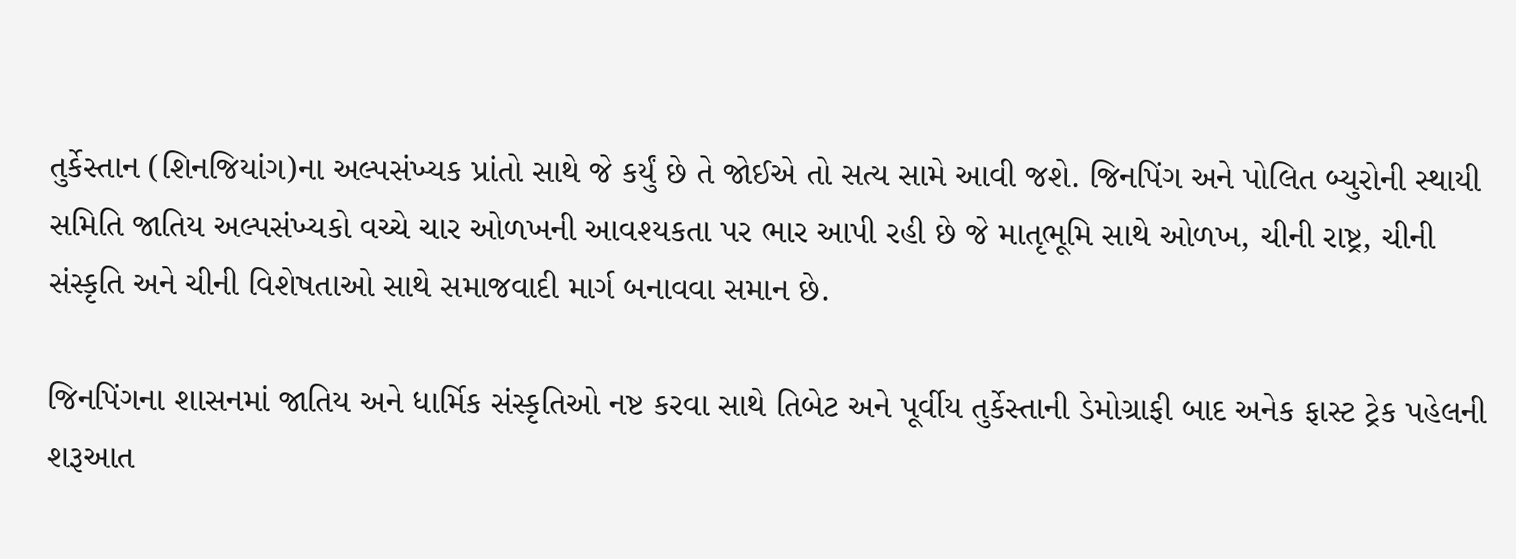તુર્કેસ્તાન (શિનજિયાંગ)ના અલ્પસંખ્યક પ્રાંતો સાથે જે કર્યું છે તે જોઈએ તો સત્ય સામે આવી જશે. જિનપિંગ અને પોલિત બ્યુરોની સ્થાયી સમિતિ જાતિય અલ્પસંખ્યકો વચ્ચે ચાર ઓળખની આવશ્યકતા પર ભાર આપી રહી છે જે માતૃભૂમિ સાથે ઓળખ, ચીની રાષ્ટ્ર, ચીની સંસ્કૃતિ અને ચીની વિશેષતાઓ સાથે સમાજવાદી માર્ગ બનાવવા સમાન છે.

જિનપિંગના શાસનમાં જાતિય અને ધાર્મિક સંસ્કૃતિઓ નષ્ટ કરવા સાથે તિબેટ અને પૂર્વીય તુર્કેસ્તાની ડેમોગ્રાફી બાદ અનેક ફાસ્ટ ટ્રેક પહેલની શરૂઆત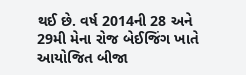થઈ છે. વર્ષ 2014ની 28 અને 29મી મેના રોજ બેઈજિંગ ખાતે આયોજિત બીજા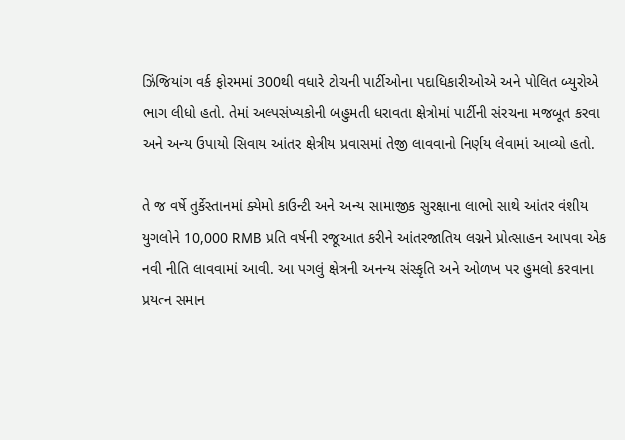ઝિંજિયાંગ વર્ક ફોરમમાં 300થી વધારે ટોચની પાર્ટીઓના પદાધિકારીઓએ અને પોલિત બ્યુરોએ ભાગ લીધો હતો. તેમાં અલ્પસંખ્યકોની બહુમતી ધરાવતા ક્ષેત્રોમાં પાર્ટીની સંરચના મજબૂત કરવા અને અન્ય ઉપાયો સિવાય આંતર ક્ષેત્રીય પ્રવાસમાં તેજી લાવવાનો નિર્ણય લેવામાં આવ્યો હતો.

તે જ વર્ષે તુર્કેસ્તાનમાં ક્યેમો કાઉન્ટી અને અન્ય સામાજીક સુરક્ષાના લાભો સાથે આંતર વંશીય યુગલોને 10,000 RMB પ્રતિ વર્ષની રજૂઆત કરીને આંતરજાતિય લગ્નને પ્રોત્સાહન આપવા એક નવી નીતિ લાવવામાં આવી. આ પગલું ક્ષેત્રની અનન્ય સંસ્કૃતિ અને ઓળખ પર હુમલો કરવાના પ્રયત્ન સમાન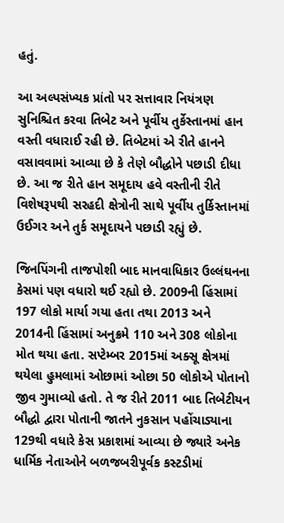હતું.

આ અલ્પસંખ્યક પ્રાંતો પર સત્તાવાર નિયંત્રણ સુનિશ્ચિત કરવા તિબેટ અને પૂર્વીય તુર્કેસ્તાનમાં હાન વસ્તી વધારાઈ રહી છે. તિબેટમાં એ રીતે હાનને વસાવવામાં આવ્યા છે કે તેણે બૌદ્ધોને પછાડી દીધા છે. આ જ રીતે હાન સમૂદાય હવે વસ્તીની રીતે વિશેષરૂપથી સરહદી ક્ષેત્રોની સાથે પૂર્વીય તુર્કિસ્તાનમાં ઉઈગર અને તુર્ક સમૂદાયને પછાડી રહ્યું છે.

જિનપિંગની તાજપોશી બાદ માનવાધિકાર ઉલ્લંઘનના કેસમાં પણ વધારો થઈ રહ્યો છે. 2009ની હિંસામાં 197 લોકો માર્યા ગયા હતા તથા 2013 અને 2014ની હિંસામાં અનુક્રમે 110 અને 308 લોકોના મોત થયા હતા. સપ્ટેમ્બર 2015માં અક્સૂ ક્ષેત્રમાં થયેલા હુમલામાં ઓછામાં ઓછા 50 લોકોએ પોતાનો જીવ ગુમાવ્યો હતો. તે જ રીતે 2011 બાદ તિબેટીયન બૌદ્ધો દ્વારા પોતાની જાતને નુકસાન પહોંચાડ્યાના 129થી વધારે કેસ પ્રકાશમાં આવ્યા છે જ્યારે અનેક ધાર્મિક નેતાઓને બળજબરીપૂર્વક કસ્ટડીમાં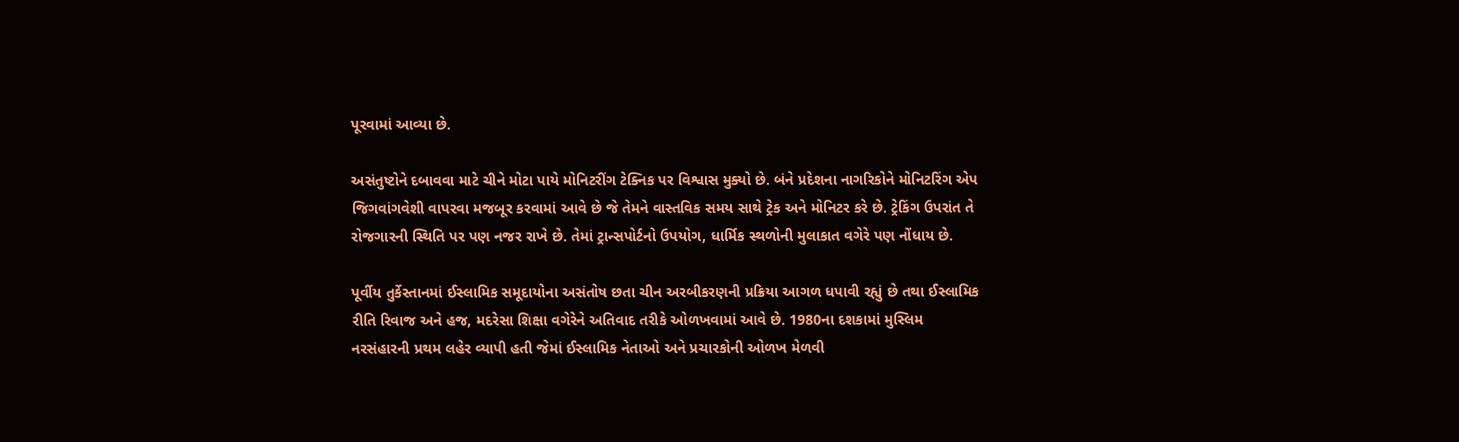પૂરવામાં આવ્યા છે.

અસંતુષ્ટોને દબાવવા માટે ચીને મોટા પાયે મોનિટરીંગ ટેક્નિક પર વિશ્વાસ મુક્યો છે. બંને પ્રદેશના નાગરિકોને મોનિટરિંગ એપ જિગવાંગવેશી વાપરવા મજબૂર કરવામાં આવે છે જે તેમને વાસ્તવિક સમય સાથે ટ્રેક અને મોનિટર કરે છે. ટ્રેકિંગ ઉપરાંત તે રોજગારની સ્થિતિ પર પણ નજર રાખે છે. તેમાં ટ્રાન્સપોર્ટનો ઉપયોગ, ધાર્મિક સ્થળોની મુલાકાત વગેરે પણ નોંધાય છે.

પૂર્વીય તુર્કેસ્તાનમાં ઈસ્લામિક સમૂદાયોના અસંતોષ છતા ચીન અરબીકરણની પ્રક્રિયા આગળ ધપાવી રહ્યું છે તથા ઈસ્લામિક રીતિ રિવાજ અને હજ, મદરેસા શિક્ષા વગેરેને અતિવાદ તરીકે ઓળખવામાં આવે છે. 1980ના દશકામાં મુસ્લિમ નરસંહારની પ્રથમ લહેર વ્યાપી હતી જેમાં ઈસ્લામિક નેતાઓ અને પ્રચારકોની ઓળખ મેળવી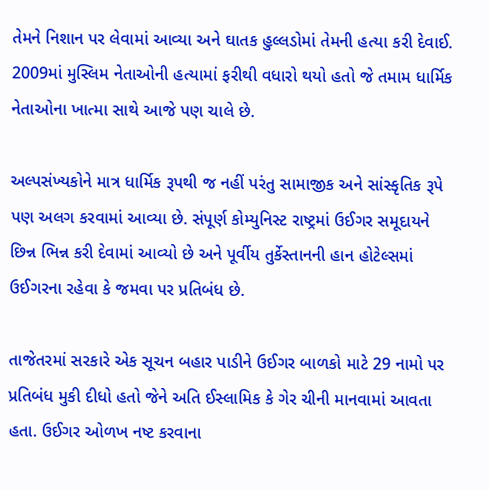તેમને નિશાન પર લેવામાં આવ્યા અને ઘાતક હુલ્લડોમાં તેમની હત્યા કરી દેવાઈ. 2009માં મુસ્લિમ નેતાઓની હત્યામાં ફરીથી વધારો થયો હતો જે તમામ ધાર્મિક નેતાઓના ખાત્મા સાથે આજે પણ ચાલે છે.

અલ્પસંખ્યકોને માત્ર ધાર્મિક રૂપથી જ નહીં પરંતુ સામાજીક અને સાંસ્કૃતિક રૂપે પણ અલગ કરવામાં આવ્યા છે. સંપૂર્ણ કોમ્યુનિસ્ટ રાષ્ટ્રમાં ઉઈગર સમૂદાયને છિન્ન ભિન્ન કરી દેવામાં આવ્યો છે અને પૂર્વીય તુર્કેસ્તાનની હાન હોટેલ્સમાં ઉઈગરના રહેવા કે જમવા પર પ્રતિબંધ છે.

તાજેતરમાં સરકારે એક સૂચન બહાર પાડીને ઉઈગર બાળકો માટે 29 નામો પર પ્રતિબંધ મુકી દીધો હતો જેને અતિ ઈસ્લામિક કે ગેર ચીની માનવામાં આવતા હતા. ઉઈગર ઓળખ નષ્ટ કરવાના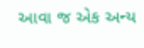આવા જ એક અન્ય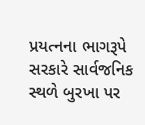પ્રયત્નના ભાગરૂપે સરકારે સાર્વજનિક સ્થળે બુરખા પર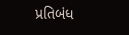પ્રતિબંધ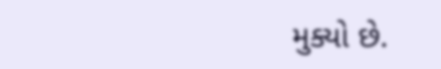મુક્યો છે.